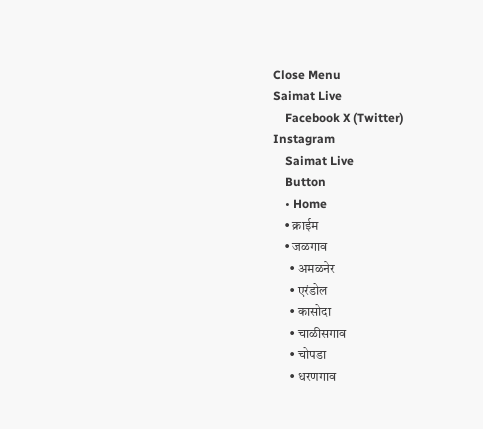Close Menu
Saimat Live
    Facebook X (Twitter) Instagram
    Saimat Live
    Button
    • Home
    • क्राईम
    • जळगाव
      • अमळनेर
      • एरंडोल
      • कासोदा
      • चाळीसगाव
      • चोपडा
      • धरणगाव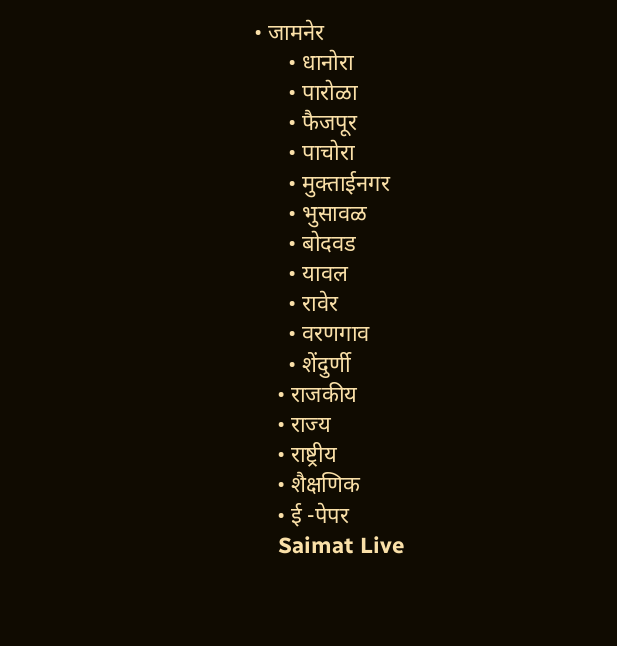• जामनेर
      • धानोरा
      • पारोळा
      • फैजपूर
      • पाचोरा
      • मुक्ताईनगर
      • भुसावळ
      • बोदवड
      • यावल
      • रावेर
      • वरणगाव
      • शेंदुर्णी
    • राजकीय
    • राज्य
    • राष्ट्रीय
    • शैक्षणिक
    • ई -पेपर
    Saimat Live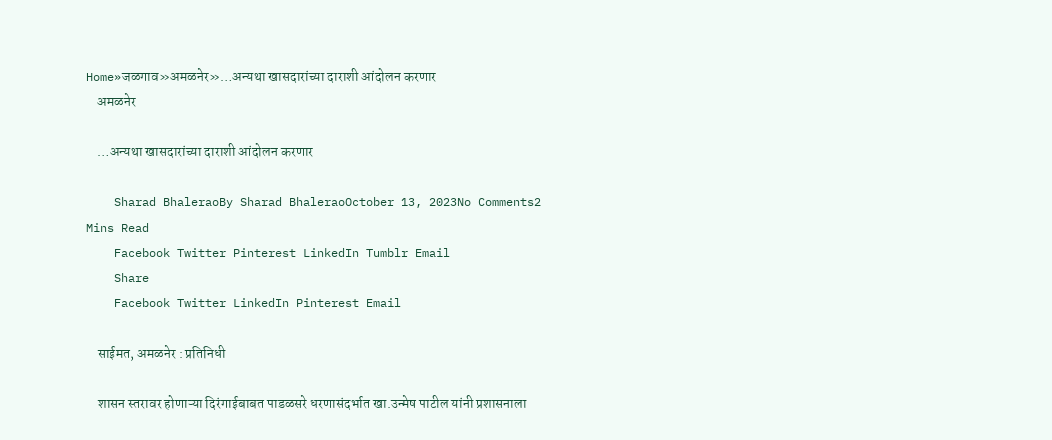Home»जळगाव»अमळनेर»…अन्यथा खासदारांच्या दाराशी आंदोलन करणार
    अमळनेर

    …अन्यथा खासदारांच्या दाराशी आंदोलन करणार

    Sharad BhaleraoBy Sharad BhaleraoOctober 13, 2023No Comments2 Mins Read
    Facebook Twitter Pinterest LinkedIn Tumblr Email
    Share
    Facebook Twitter LinkedIn Pinterest Email

    साईमत, अमळनेर : प्रतिनिधी

    शासन स्तरावर होणाऱ्या दिरंगाईबाबत पाडळसरे धरणासंदर्भात खा.उन्मेष पाटील यांनी प्रशासनाला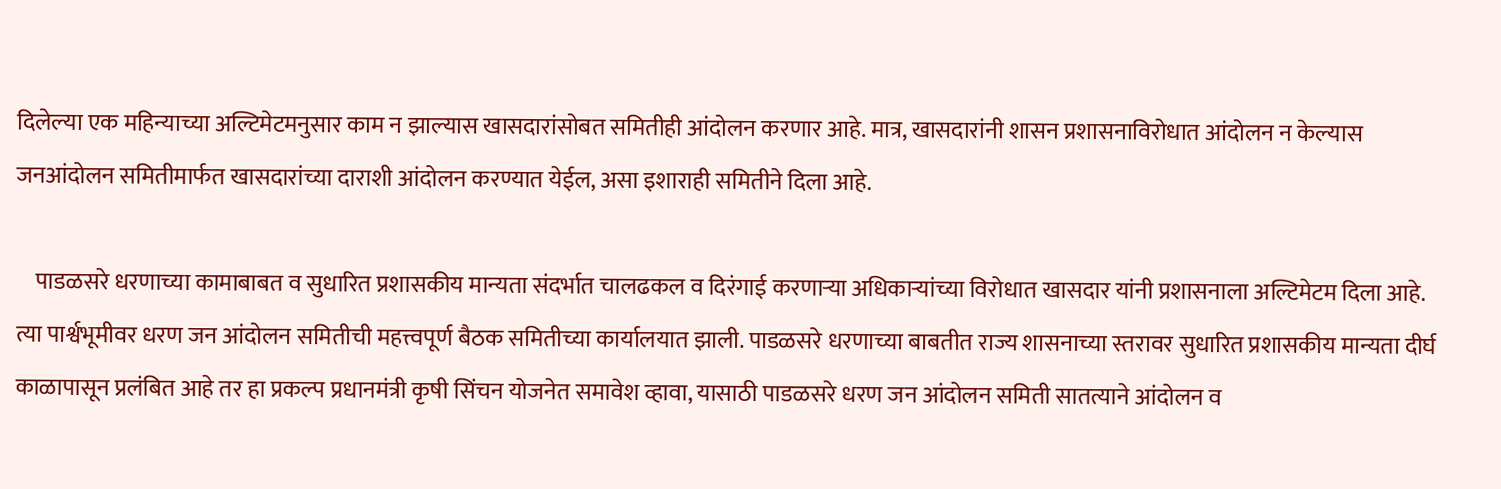दिलेल्या एक महिन्याच्या अल्टिमेटमनुसार काम न झाल्यास खासदारांसोबत समितीही आंदोलन करणार आहे. मात्र, खासदारांनी शासन प्रशासनाविरोधात आंदोलन न केल्यास जनआंदोलन समितीमार्फत खासदारांच्या दाराशी आंदोलन करण्यात येईल, असा इशाराही समितीने दिला आहे.

    पाडळसरे धरणाच्या कामाबाबत व सुधारित प्रशासकीय मान्यता संदर्भात चालढकल व दिरंगाई करणाऱ्या अधिकाऱ्यांच्या विरोधात खासदार यांनी प्रशासनाला अल्टिमेटम दिला आहे. त्या पार्श्वभूमीवर धरण जन आंदोलन समितीची महत्त्वपूर्ण बैठक समितीच्या कार्यालयात झाली. पाडळसरे धरणाच्या बाबतीत राज्य शासनाच्या स्तरावर सुधारित प्रशासकीय मान्यता दीर्घ काळापासून प्रलंबित आहे तर हा प्रकल्प प्रधानमंत्री कृषी सिंचन योजनेत समावेश व्हावा, यासाठी पाडळसरे धरण जन आंदोलन समिती सातत्याने आंदोलन व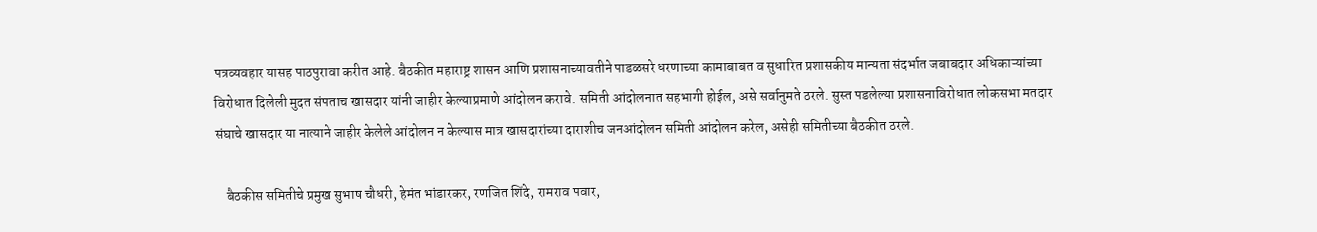पत्रव्यवहार यासह पाठपुरावा करीत आहे. बैठकीत महाराष्ट्र शासन आणि प्रशासनाच्यावतीने पाडळसरे धरणाच्या कामाबाबत व सुधारित प्रशासकीय मान्यता संदर्भात जबाबदार अधिकाऱ्यांच्या विरोधात दिलेली मुदत संपताच खासदार यांनी जाहीर केल्याप्रमाणे आंदोलन करावे. समिती आंदोलनात सहभागी होईल, असे सर्वानुमते ठरले. सुस्त पडलेल्या प्रशासनाविरोधात लोकसभा मतदार संघाचे खासदार या नात्याने जाहीर केलेले आंदोलन न केल्यास मात्र खासदारांच्या दाराशीच जनआंदोलन समिती आंदोलन करेल, असेही समितीच्या बैठकीत ठरले.

    बैठकीस समितीचे प्रमुख सुभाष चौधरी, हेमंत भांडारकर, रणजित शिंदे, रामराव पवार,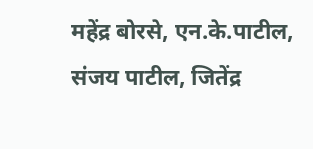महेंद्र बोरसे, एन.के.पाटील, संजय पाटील, जितेंद्र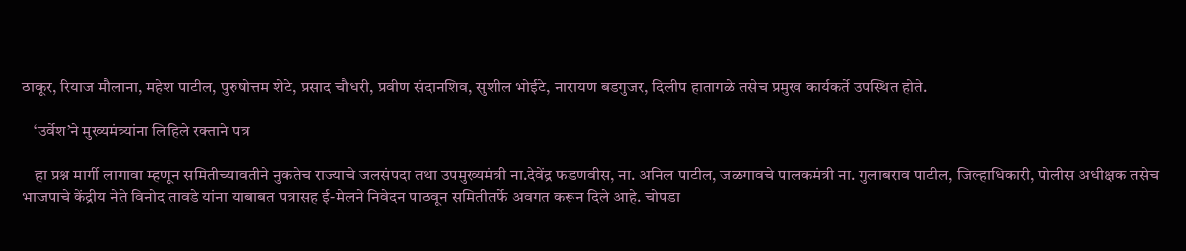ठाकूर, रियाज मौलाना, महेश पाटील, पुरुषोत्तम शेटे, प्रसाद चौधरी, प्रवीण संदानशिव, सुशील भोईटे, नारायण बडगुजर, दिलीप हातागळे तसेच प्रमुख कार्यकर्ते उपस्थित होते.

    ‘उर्वेश’ने मुख्यमंत्र्यांना लिहिले रक्ताने पत्र

    हा प्रश्न मार्गी लागावा म्हणून समितीच्यावतीने नुकतेच राज्याचे जलसंपदा तथा उपमुख्यमंत्री ना.देवेंद्र फडणवीस, ना. अनिल पाटील, जळगावचे पालकमंत्री ना. गुलाबराव पाटील, जिल्हाधिकारी, पोलीस अधीक्षक तसेच भाजपाचे केंद्रीय नेते विनोद तावडे यांना याबाबत पत्रासह ई-मेलने निवेदन पाठवून समितीतर्फे अवगत करून दिले आहे. चोपडा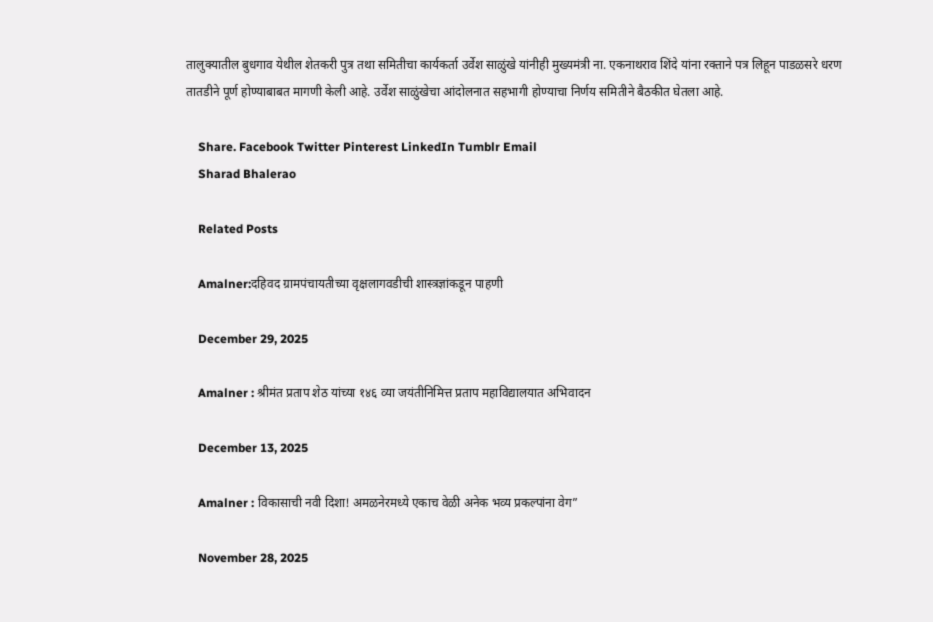तालुक्यातील बुधगाव येथील शेतकरी पुत्र तथा समितीचा कार्यकर्ता उर्वेश साळुंखे यांनीही मुख्यमंत्री ना. एकनाथराव शिंदे यांना रक्ताने पत्र लिहून पाडळसरे धरण तातडीने पूर्ण होण्याबाबत मागणी केली आहे. उर्वेश साळुंखेचा आंदोलनात सहभागी होण्याचा निर्णय समितीने बैठकीत घेतला आहे.

    Share. Facebook Twitter Pinterest LinkedIn Tumblr Email
    Sharad Bhalerao

    Related Posts

    Amalner:दहिवद ग्रामपंचायतीच्या वृक्षलागवडीची शास्त्रज्ञांकडून पाहणी

    December 29, 2025

    Amalner : श्रीमंत प्रताप शेठ यांच्या १४६ व्या जयंतीनिमित्त प्रताप महाविद्यालयात अभिवादन

    December 13, 2025

    Amalner : विकासाची नवी दिशा! अमळनेरमध्ये एकाच वेळी अनेक भव्य प्रकल्पांना वेग”

    November 28, 2025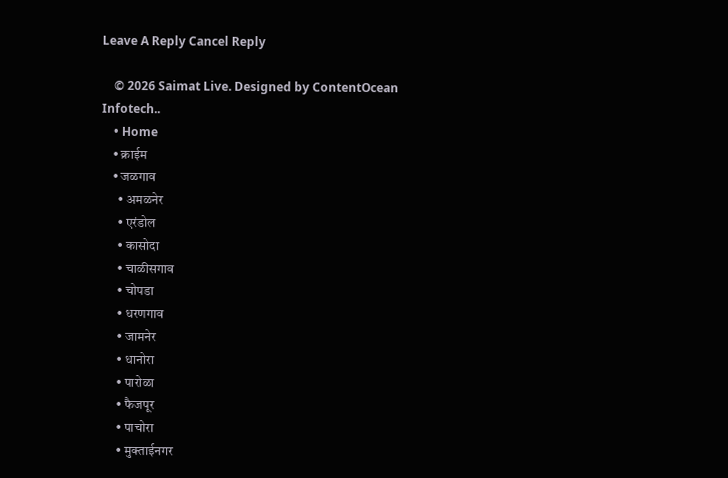Leave A Reply Cancel Reply

    © 2026 Saimat Live. Designed by ContentOcean Infotech..
    • Home
    • क्राईम
    • जळगाव
      • अमळनेर
      • एरंडोल
      • कासोदा
      • चाळीसगाव
      • चोपडा
      • धरणगाव
      • जामनेर
      • धानोरा
      • पारोळा
      • फैजपूर
      • पाचोरा
      • मुक्ताईनगर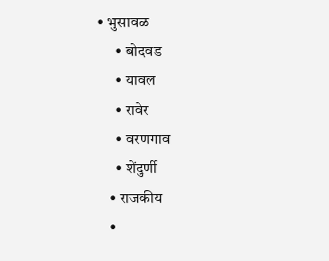• भुसावळ
      • बोदवड
      • यावल
      • रावेर
      • वरणगाव
      • शेंदुर्णी
    • राजकीय
    •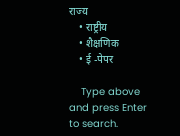राज्य
    • राष्ट्रीय
    • शैक्षणिक
    • ई -पेपर

    Type above and press Enter to search.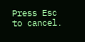Press Esc to cancel.